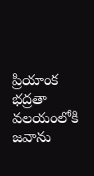ప్రియాంక భద్రతా వలయంలోకి జవాను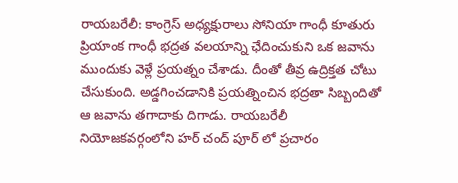రాయబరేలీ: కాంగ్రెస్ అధ్యక్షురాలు సోనియా గాంధీ కూతురు ప్రియాంక గాంధీ భద్రత వలయాన్ని ఛేదించుకుని ఒక జవాను ముందుకు వెళ్లే ప్రయత్నం చేశాడు. దీంతో తీవ్ర ఉద్రిక్తత చోటు చేసుకుంది. అడ్డగించడానికి ప్రయత్నించిన భద్రతా సిబ్బందితో ఆ జవాను తగాదాకు దిగాడు. రాయబరేలీ నియోజకవర్గంలోని హర్ చంద్ పూర్ లో ప్రచారం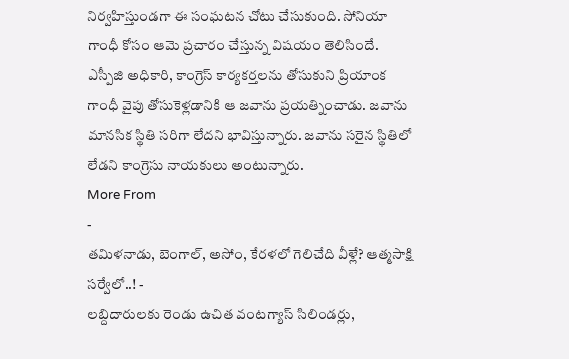నిర్వహిస్తుండగా ఈ సంఘటన చోటు చేసుకుంది. సోనియా గాంధీ కోసం ఆమె ప్రచారం చేస్తున్న విషయం తెలిసిందే.
ఎస్పీజి అధికారి, కాంగ్రెస్ కార్యకర్తలను తోసుకుని ప్రియాంక గాంధీ వైపు తోసుకెళ్లడానికి ఆ జవాను ప్రయత్నించాడు. జవాను మానసిక స్థితి సరిగా లేదని భావిస్తున్నారు. జవాను సరైన స్థితిలో లేడని కాంగ్రెసు నాయకులు అంటున్నారు.
More From
-
తమిళనాడు, బెంగాల్, అసోం, కేరళలో గెలిచేది వీళ్లే? ఆత్మసాక్షి సర్వేలో..! -
లబ్దిదారులకు రెండు ఉచిత వంటగ్యాస్ సిలిండర్లు,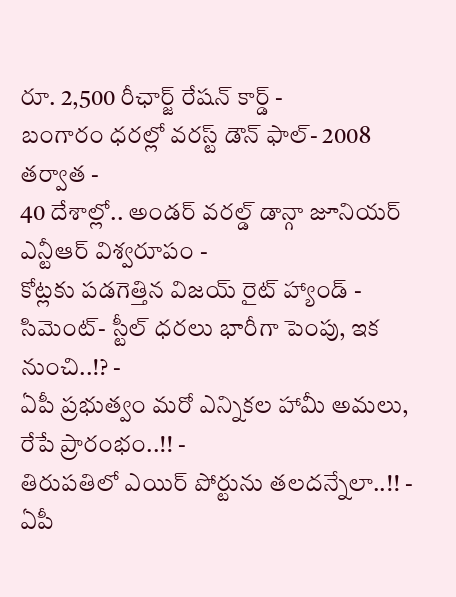రూ. 2,500 రీఛార్జ్ రేషన్ కార్డ్ -
బంగారం ధరల్లో వరస్ట్ డౌన్ ఫాల్- 2008 తర్వాత -
40 దేశాల్లో.. అండర్ వరల్డ్ డాన్గా జూనియర్ ఎన్టీఆర్ విశ్వరూపం -
కోట్లకు పడగెత్తిన విజయ్ రైట్ హ్యాండ్ -
సిమెంట్- స్టీల్ ధరలు భారీగా పెంపు, ఇక నుంచి..!? -
ఏపీ ప్రభుత్వం మరో ఎన్నికల హామీ అమలు, రేపే ప్రారంభం..!! -
తిరుపతిలో ఎయిర్ పోర్టును తలదన్నేలా..!! -
ఏపీ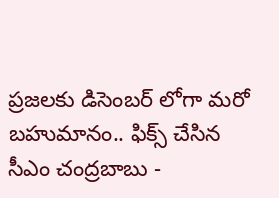ప్రజలకు డిసెంబర్ లోగా మరో బహుమానం.. ఫిక్స్ చేసిన సీఎం చంద్రబాబు -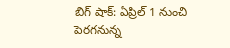బిగ్ షాక్: ఏప్రిల్ 1 నుంచి పెరగనున్న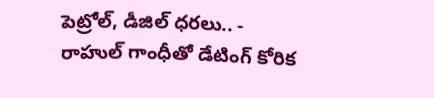పెట్రోల్, డీజిల్ ధరలు.. -
రాహుల్ గాంధీతో డేటింగ్ కోరిక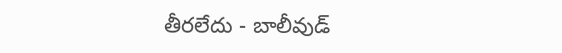తీరలేదు - బాలీవుడ్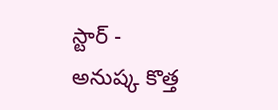స్టార్ -
అనుష్క కొత్త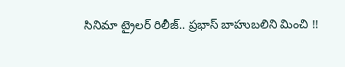సినిమా ట్రైలర్ రిలీజ్.. ప్రభాస్ బాహుబలిని మించి !!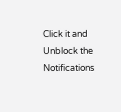Click it and Unblock the Notifications